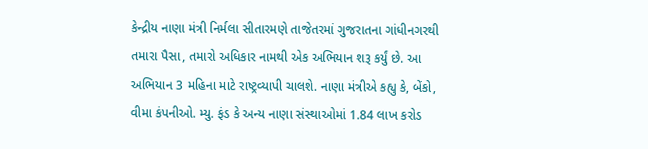કેન્દ્રીય નાણા મંત્રી નિર્મલા સીતારમણે તાજેતરમાં ગુજરાતના ગાંધીનગરથી તમારા પૈસા, તમારો અધિકાર નામથી એક અભિયાન શરૂ કર્યું છે. આ અભિયાન 3 મહિના માટે રાષ્ટ્રવ્યાપી ચાલશે. નાણા મંત્રીએ કહ્યુ કે, બેંકો, વીમા કંપનીઓ. મ્યુ. ફંડ કે અન્ય નાણા સંસ્થાઓમાં 1.84 લાખ કરોડ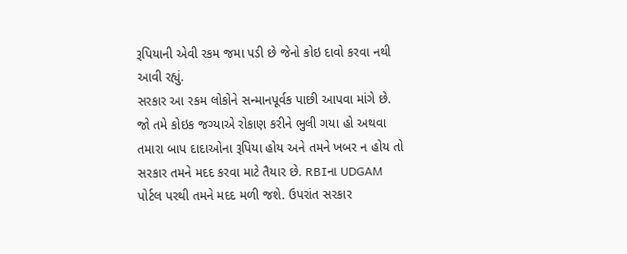રૂપિયાની એવી રકમ જમા પડી છે જેનો કોઇ દાવો કરવા નથી આવી રહ્યું.
સરકાર આ રકમ લોકોને સન્માનપૂર્વક પાછી આપવા માંગે છે. જો તમે કોઇક જગ્યાએ રોકાણ કરીને ભુલી ગયા હો અથવા તમારા બાપ દાદાઓના રૂપિયા હોય અને તમને ખબર ન હોય તો સરકાર તમને મદદ કરવા માટે તૈયાર છે. RBIના UDGAM પોર્ટલ પરથી તમને મદદ મળી જશે. ઉપરાંત સરકાર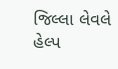જિલ્લા લેવલે હેલ્પ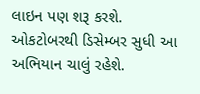લાઇન પણ શરૂ કરશે. ઓકટોબરથી ડિસેમ્બર સુધી આ અભિયાન ચાલું રહેશે.